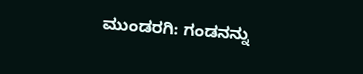ಮುಂಡರಗಿ: ಗಂಡನನ್ನು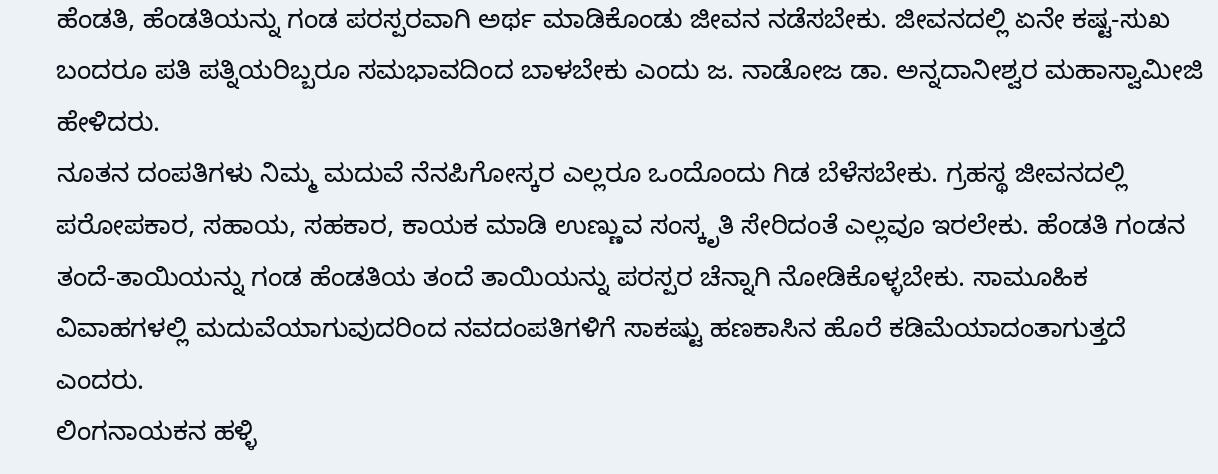ಹೆಂಡತಿ, ಹೆಂಡತಿಯನ್ನು ಗಂಡ ಪರಸ್ಪರವಾಗಿ ಅರ್ಥ ಮಾಡಿಕೊಂಡು ಜೀವನ ನಡೆಸಬೇಕು. ಜೀವನದಲ್ಲಿ ಏನೇ ಕಷ್ಟ-ಸುಖ ಬಂದರೂ ಪತಿ ಪತ್ನಿಯರಿಬ್ಬರೂ ಸಮಭಾವದಿಂದ ಬಾಳಬೇಕು ಎಂದು ಜ. ನಾಡೋಜ ಡಾ. ಅನ್ನದಾನೀಶ್ವರ ಮಹಾಸ್ವಾಮೀಜಿ ಹೇಳಿದರು.
ನೂತನ ದಂಪತಿಗಳು ನಿಮ್ಮ ಮದುವೆ ನೆನಪಿಗೋಸ್ಕರ ಎಲ್ಲರೂ ಒಂದೊಂದು ಗಿಡ ಬೆಳೆಸಬೇಕು. ಗ್ರಹಸ್ಥ ಜೀವನದಲ್ಲಿ ಪರೋಪಕಾರ, ಸಹಾಯ, ಸಹಕಾರ, ಕಾಯಕ ಮಾಡಿ ಉಣ್ಣುವ ಸಂಸ್ಕೃತಿ ಸೇರಿದಂತೆ ಎಲ್ಲವೂ ಇರಲೇಕು. ಹೆಂಡತಿ ಗಂಡನ ತಂದೆ-ತಾಯಿಯನ್ನು ಗಂಡ ಹೆಂಡತಿಯ ತಂದೆ ತಾಯಿಯನ್ನು ಪರಸ್ಪರ ಚೆನ್ನಾಗಿ ನೋಡಿಕೊಳ್ಳಬೇಕು. ಸಾಮೂಹಿಕ ವಿವಾಹಗಳಲ್ಲಿ ಮದುವೆಯಾಗುವುದರಿಂದ ನವದಂಪತಿಗಳಿಗೆ ಸಾಕಷ್ಟು ಹಣಕಾಸಿನ ಹೊರೆ ಕಡಿಮೆಯಾದಂತಾಗುತ್ತದೆ ಎಂದರು.
ಲಿಂಗನಾಯಕನ ಹಳ್ಳಿ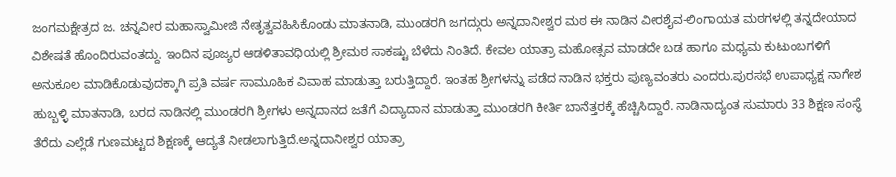ಜಂಗಮಕ್ಷೇತ್ರದ ಜ. ಚನ್ನವೀರ ಮಹಾಸ್ವಾಮೀಜಿ ನೇತೃತ್ವವಹಿಸಿಕೊಂಡು ಮಾತನಾಡಿ, ಮುಂಡರಗಿ ಜಗದ್ಗುರು ಅನ್ನದಾನೀಶ್ವರ ಮಠ ಈ ನಾಡಿನ ವೀರಶೈವ-ಲಿಂಗಾಯತ ಮಠಗಳಲ್ಲಿ ತನ್ನದೇಯಾದ ವಿಶೇಷತೆ ಹೊಂದಿರುವಂತದ್ದು. ಇಂದಿನ ಪೂಜ್ಯರ ಆಡಳಿತಾವಧಿಯಲ್ಲಿ ಶ್ರೀಮಠ ಸಾಕಷ್ಟು ಬೆಳೆದು ನಿಂತಿದೆ. ಕೇವಲ ಯಾತ್ರಾ ಮಹೋತ್ಸವ ಮಾಡದೇ ಬಡ ಹಾಗೂ ಮಧ್ಯಮ ಕುಟುಂಬಗಳಿಗೆ ಅನುಕೂಲ ಮಾಡಿಕೊಡುವುದಕ್ಕಾಗಿ ಪ್ರತಿ ವರ್ಷ ಸಾಮೂಹಿಕ ವಿವಾಹ ಮಾಡುತ್ತಾ ಬರುತ್ತಿದ್ದಾರೆ. ಇಂತಹ ಶ್ರೀಗಳನ್ನು ಪಡೆದ ನಾಡಿನ ಭಕ್ತರು ಪುಣ್ಯವಂತರು ಎಂದರು.ಪುರಸಭೆ ಉಪಾಧ್ಯಕ್ಷ ನಾಗೇಶ ಹುಬ್ಬಳ್ಳಿ ಮಾತನಾಡಿ, ಬರದ ನಾಡಿನಲ್ಲಿ ಮುಂಡರಗಿ ಶ್ರೀಗಳು ಅನ್ನದಾನದ ಜತೆಗೆ ವಿದ್ಯಾದಾನ ಮಾಡುತ್ತಾ ಮುಂಡರಗಿ ಕೀರ್ತಿ ಬಾನೆತ್ತರಕ್ಕೆ ಹೆಚ್ಚಿಸಿದ್ದಾರೆ. ನಾಡಿನಾದ್ಯಂತ ಸುಮಾರು 33 ಶಿಕ್ಷಣ ಸಂಸ್ಥೆ ತೆರೆದು ಎಲ್ಲೆಡೆ ಗುಣಮಟ್ಟದ ಶಿಕ್ಷಣಕ್ಕೆ ಆದ್ಯತೆ ನೀಡಲಾಗುತ್ತಿದೆ.ಅನ್ನದಾನೀಶ್ವರ ಯಾತ್ರಾ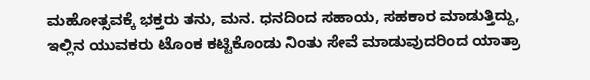ಮಹೋತ್ಸವಕ್ಕೆ ಭಕ್ತರು ತನು, ಮನ. ಧನದಿಂದ ಸಹಾಯ, ಸಹಕಾರ ಮಾಡುತ್ತಿದ್ದು, ಇಲ್ಲಿನ ಯುವಕರು ಟೊಂಕ ಕಟ್ಟಿಕೊಂಡು ನಿಂತು ಸೇವೆ ಮಾಡುವುದರಿಂದ ಯಾತ್ರಾ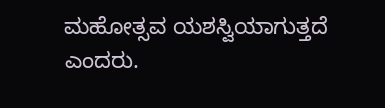ಮಹೋತ್ಸವ ಯಶಸ್ವಿಯಾಗುತ್ತದೆ ಎಂದರು.